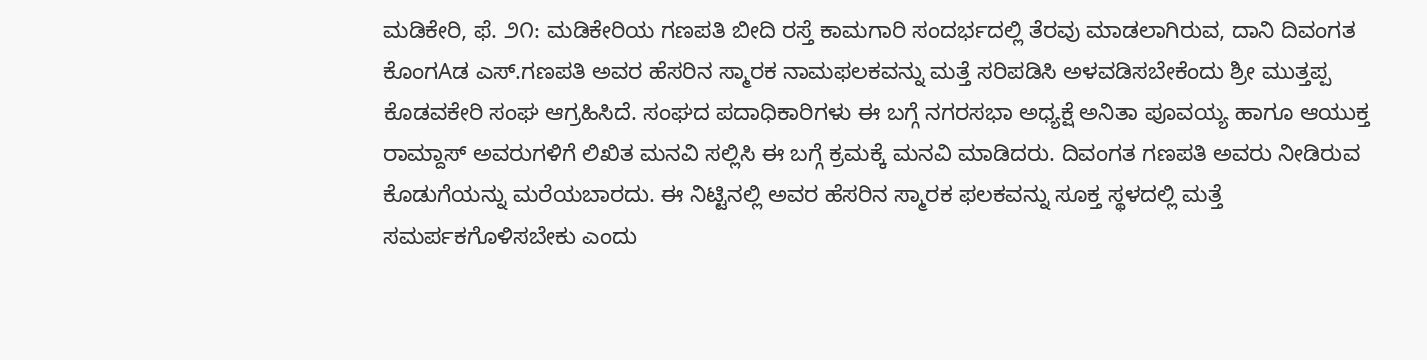ಮಡಿಕೇರಿ, ಫೆ. ೨೧: ಮಡಿಕೇರಿಯ ಗಣಪತಿ ಬೀದಿ ರಸ್ತೆ ಕಾಮಗಾರಿ ಸಂದರ್ಭದಲ್ಲಿ ತೆರವು ಮಾಡಲಾಗಿರುವ, ದಾನಿ ದಿವಂಗತ ಕೊಂಗAಡ ಎಸ್.ಗಣಪತಿ ಅವರ ಹೆಸರಿನ ಸ್ಮಾರಕ ನಾಮಫಲಕವನ್ನು ಮತ್ತೆ ಸರಿಪಡಿಸಿ ಅಳವಡಿಸಬೇಕೆಂದು ಶ್ರೀ ಮುತ್ತಪ್ಪ ಕೊಡವಕೇರಿ ಸಂಘ ಆಗ್ರಹಿಸಿದೆ. ಸಂಘದ ಪದಾಧಿಕಾರಿಗಳು ಈ ಬಗ್ಗೆ ನಗರಸಭಾ ಅಧ್ಯಕ್ಷೆ ಅನಿತಾ ಪೂವಯ್ಯ ಹಾಗೂ ಆಯುಕ್ತ ರಾಮ್ದಾಸ್ ಅವರುಗಳಿಗೆ ಲಿಖಿತ ಮನವಿ ಸಲ್ಲಿಸಿ ಈ ಬಗ್ಗೆ ಕ್ರಮಕ್ಕೆ ಮನವಿ ಮಾಡಿದರು. ದಿವಂಗತ ಗಣಪತಿ ಅವರು ನೀಡಿರುವ ಕೊಡುಗೆಯನ್ನು ಮರೆಯಬಾರದು. ಈ ನಿಟ್ಟಿನಲ್ಲಿ ಅವರ ಹೆಸರಿನ ಸ್ಮಾರಕ ಫಲಕವನ್ನು ಸೂಕ್ತ ಸ್ಥಳದಲ್ಲಿ ಮತ್ತೆ ಸಮರ್ಪಕಗೊಳಿಸಬೇಕು ಎಂದು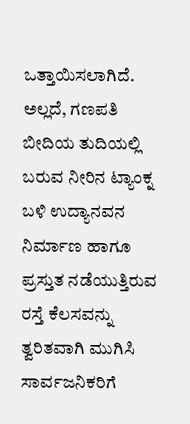ಒತ್ತಾಯಿಸಲಾಗಿದೆ. ಅಲ್ಲದೆ, ಗಣಪತಿ ಬೀದಿಯ ತುದಿಯಲ್ಲಿ ಬರುವ ನೀರಿನ ಟ್ಯಾಂಕ್ನ ಬಳಿ ಉದ್ಯಾನವನ ನಿರ್ಮಾಣ ಹಾಗೂ ಪ್ರಸ್ತುತ ನಡೆಯುತ್ತಿರುವ ರಸ್ತೆ ಕೆಲಸವನ್ನು ತ್ವರಿತವಾಗಿ ಮುಗಿಸಿ ಸಾರ್ವಜನಿಕರಿಗೆ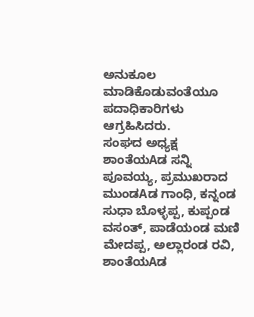ಅನುಕೂಲ ಮಾಡಿಕೊಡುವಂತೆಯೂ ಪದಾಧಿಕಾರಿಗಳು ಆಗ್ರಹಿಸಿದರು.
ಸಂಘದ ಅಧ್ಯಕ್ಷ ಶಾಂತೆಯAಡ ಸನ್ನಿ ಪೂವಯ್ಯ, ಪ್ರಮುಖರಾದ ಮುಂಡAಡ ಗಾಂಧಿ, ಕನ್ನಂಡ ಸುಧಾ ಬೊಳ್ಳಪ್ಪ, ಕುಪ್ಪಂಡ ವಸಂತ್, ಪಾಡೆಯಂಡ ಮಣಿ ಮೇದಪ್ಪ, ಅಲ್ಲಾರಂಡ ರವಿ, ಶಾಂತೆಯAಡ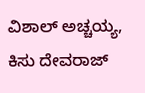ವಿಶಾಲ್ ಅಚ್ಚಯ್ಯ, ಕಿಸು ದೇವರಾಜ್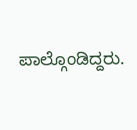ಪಾಲ್ಗೊಂಡಿದ್ದರು.